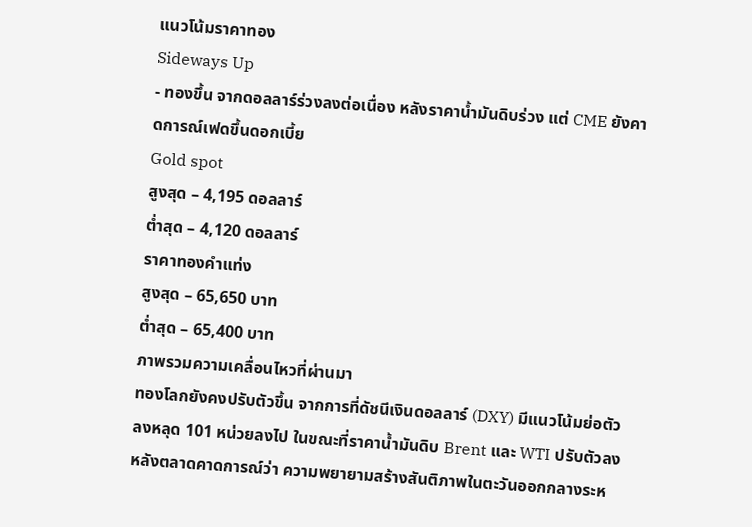แนวโน้มราคาทอง
Sideways Up
- ทองขึ้น จากดอลลาร์ร่วงลงต่อเนื่อง หลังราคาน้ำมันดิบร่วง แต่ CME ยังคาดการณ์เฟดขึ้นดอกเบี้ย
Gold spot
สูงสุด – 4,195 ดอลลาร์
ต่ำสุด – 4,120 ดอลลาร์
ราคาทองคำแท่ง
สูงสุด – 65,650 บาท
ต่ำสุด – 65,400 บาท
ภาพรวมความเคลื่อนไหวที่ผ่านมา
ทองโลกยังคงปรับตัวขึ้น จากการที่ดัชนีเงินดอลลาร์ (DXY) มีแนวโน้มย่อตัวลงหลุด 101 หน่วยลงไป ในขณะที่ราคาน้ำมันดิบ Brent และ WTI ปรับตัวลง หลังตลาดคาดการณ์ว่า ความพยายามสร้างสันติภาพในตะวันออกกลางระห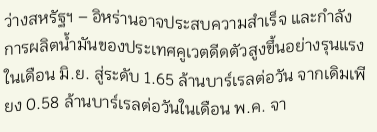ว่างสหรัฐฯ – อิหร่านอาจประสบความสำเร็จ และกำลังการผลิตน้ำมันของประเทศคูเวตดีดตัวสูงขึ้นอย่างรุนแรงในเดือน มิ.ย. สู่ระดับ 1.65 ล้านบาร์เรลต่อวัน จากเดิมเพียง 0.58 ล้านบาร์เรลต่อวันในเดือน พ.ค. จา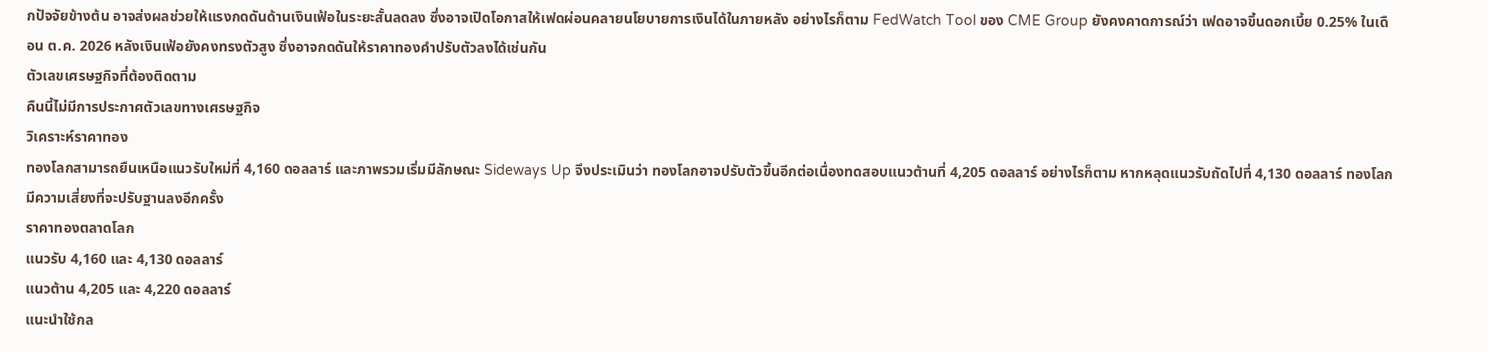กปัจจัยข้างต้น อาจส่งผลช่วยให้แรงกดดันด้านเงินเฟ้อในระยะสั้นลดลง ซึ่งอาจเปิดโอกาสให้เฟดผ่อนคลายนโยบายการเงินได้ในภายหลัง อย่างไรก็ตาม FedWatch Tool ของ CME Group ยังคงคาดการณ์ว่า เฟดอาจขึ้นดอกเบี้ย 0.25% ในเดือน ต.ค. 2026 หลังเงินเฟ้อยังคงทรงตัวสูง ซึ่งอาจกดดันให้ราคาทองคำปรับตัวลงได้เช่นกัน
ตัวเลขเศรษฐกิจที่ต้องติดตาม
คืนนี้ไม่มีการประกาศตัวเลขทางเศรษฐกิจ
วิเคราะห์ราคาทอง
ทองโลกสามารถยืนเหนือแนวรับใหม่ที่ 4,160 ดอลลาร์ และภาพรวมเริ่มมีลักษณะ Sideways Up จึงประเมินว่า ทองโลกอาจปรับตัวขึ้นอีกต่อเนื่องทดสอบแนวต้านที่ 4,205 ดอลลาร์ อย่างไรก็ตาม หากหลุดแนวรับถัดไปที่ 4,130 ดอลลาร์ ทองโลกมีความเสี่ยงที่จะปรับฐานลงอีกครั้ง
ราคาทองตลาดโลก
แนวรับ 4,160 และ 4,130 ดอลลาร์
แนวต้าน 4,205 และ 4,220 ดอลลาร์
แนะนำใช้กล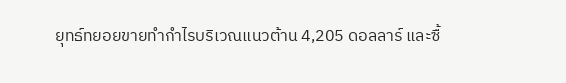ยุทธ์ทยอยขายทำกำไรบริเวณแนวต้าน 4,205 ดอลลาร์ และซื้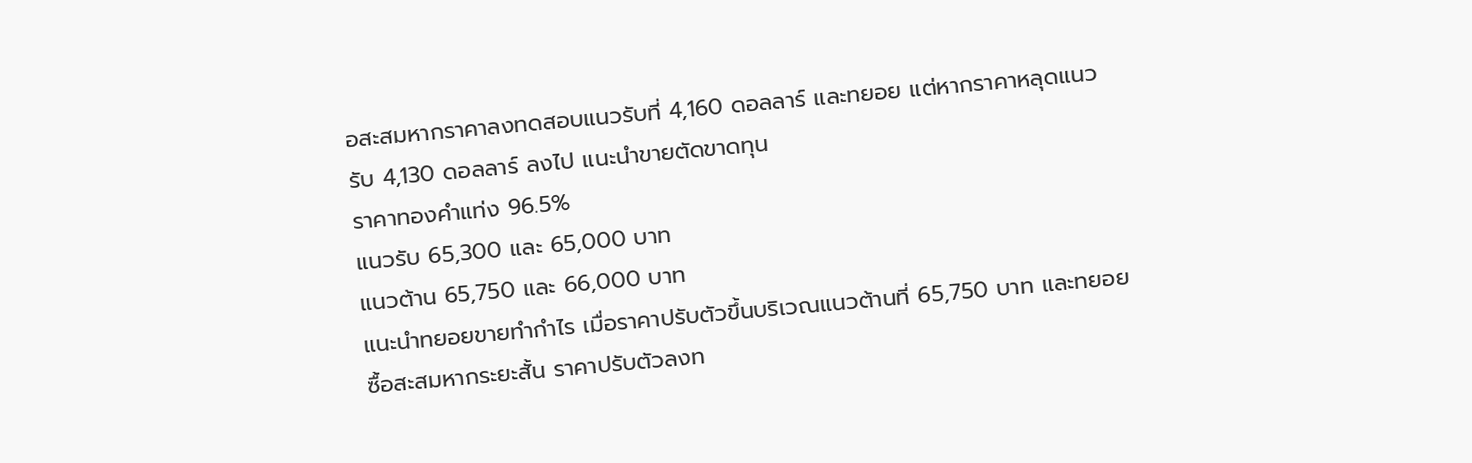อสะสมหากราคาลงทดสอบแนวรับที่ 4,160 ดอลลาร์ และทยอย แต่หากราคาหลุดแนวรับ 4,130 ดอลลาร์ ลงไป แนะนำขายตัดขาดทุน
ราคาทองคำแท่ง 96.5%
แนวรับ 65,300 และ 65,000 บาท
แนวต้าน 65,750 และ 66,000 บาท
แนะนำทยอยขายทำกำไร เมื่อราคาปรับตัวขึ้นบริเวณแนวต้านที่ 65,750 บาท และทยอยซื้อสะสมหากระยะสั้น ราคาปรับตัวลงท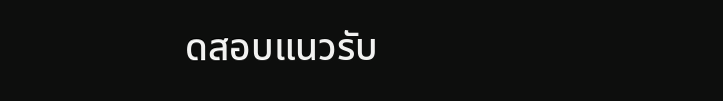ดสอบแนวรับ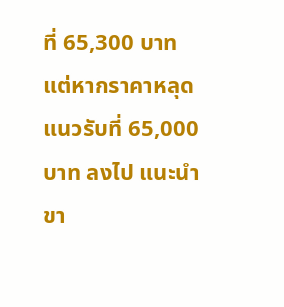ที่ 65,300 บาท แต่หากราคาหลุดแนวรับที่ 65,000 บาท ลงไป แนะนำขา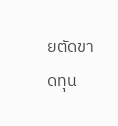ยตัดขาดทุน